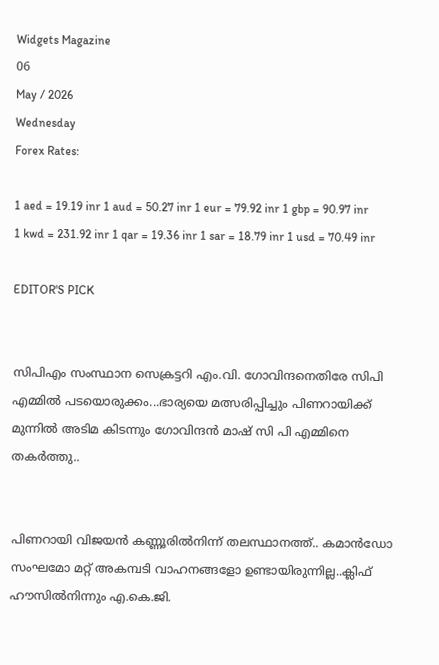Widgets Magazine
06
May / 2026
Wednesday
Forex Rates:

1 aed = 19.19 inr 1 aud = 50.27 inr 1 eur = 79.92 inr 1 gbp = 90.97 inr 1 kwd = 231.92 inr 1 qar = 19.36 inr 1 sar = 18.79 inr 1 usd = 70.49 inr

EDITOR'S PICK


സിപിഎം സംസ്ഥാന സെക്രട്ടറി എം.വി. ഗോവിന്ദനെതിരേ സിപി എമ്മിൽ പടയൊരുക്കം...ഭാര്യയെ മത്സരിപ്പിച്ചും പിണറായിക്ക് മുന്നിൽ അടിമ കിടന്നും ഗോവിന്ദൻ മാഷ് സി പി എമ്മിനെ തകർത്തു..


പിണറായി വിജയൻ കണ്ണൂരിൽനിന്ന് തലസ്ഥാനത്ത്.. കമാൻഡോ സംഘമോ മറ്റ് അകമ്പടി വാഹനങ്ങളോ ഉണ്ടായിരുന്നില്ല..ക്ലിഫ് ഹൗസിൽനിന്നും എ.കെ.ജി.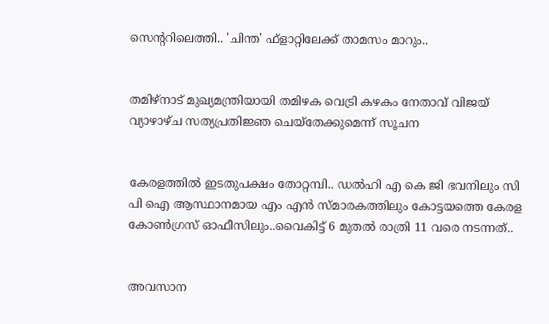സെന്ററിലെത്തി.. 'ചിന്ത' ഫ്‌ളാറ്റിലേക്ക് താമസം മാറും..


തമിഴ്‌നാട് മുഖ്യമന്ത്രിയായി തമിഴക വെട്രി കഴകം നേതാവ് വിജയ് വ്യാഴാഴ്ച സത്യപ്രതിജ്ഞ ചെയ്തേക്കുമെന്ന് സൂചന


കേരളത്തിൽ ഇടതുപക്ഷം തോറ്റമ്പി.. ഡൽഹി എ കെ ജി ഭവനിലും സി പി ഐ ആസ്ഥാനമായ എം എൻ സ്മാരകത്തിലും കോട്ടയത്തെ കേരള കോൺഗ്രസ് ഓഫീസിലും..വൈകിട്ട് 6 മുതൽ രാത്രി 11 വരെ നടന്നത്..


അവസാന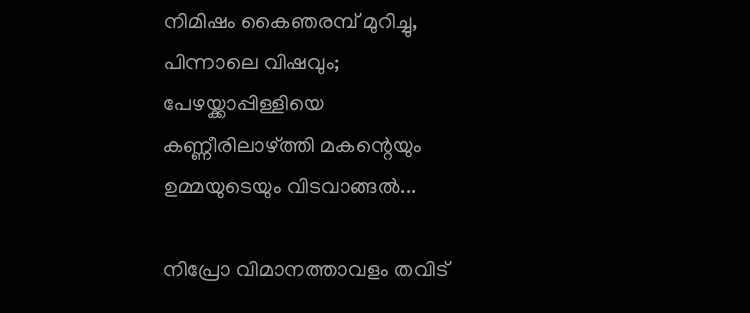നിമിഷം കൈഞരമ്പ് മുറിച്ചു, പിന്നാലെ വിഷവും; പേഴയ്ക്കാപ്പിള്ളിയെ കണ്ണീരിലാഴ്ത്തി മകന്റെയും ഉമ്മയുടെയും വിടവാങ്ങൽ...

നിപ്രോ വിമാനത്താവളം തവിട്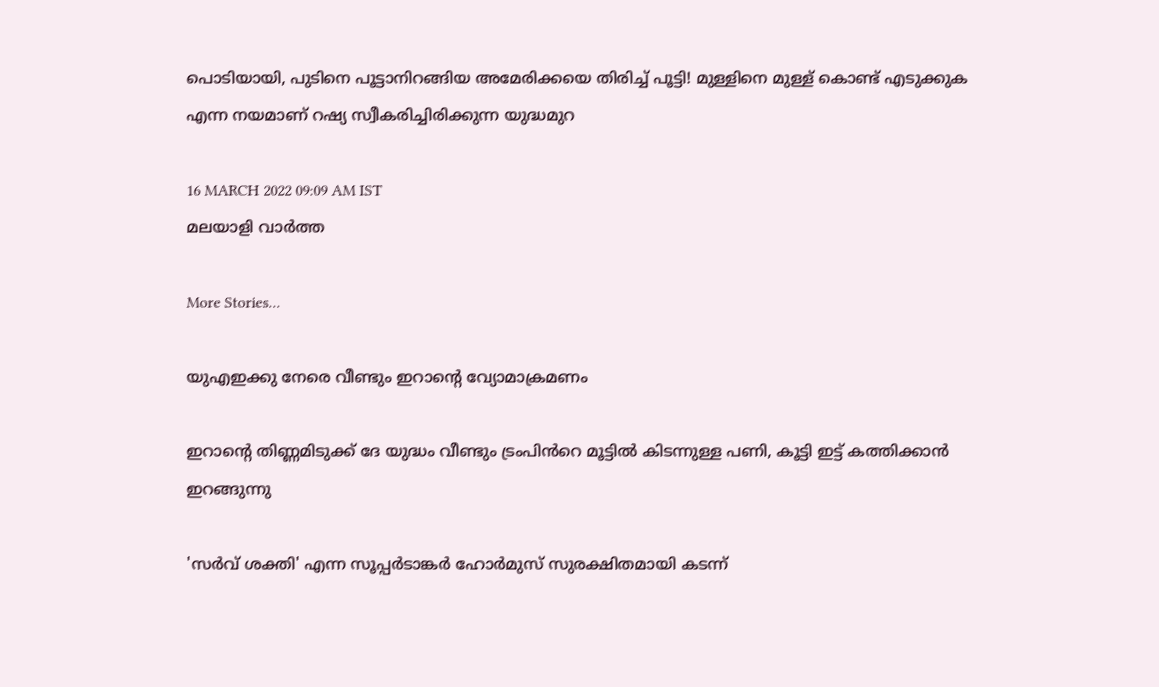പൊടിയായി, പുടിനെ പൂട്ടാനിറങ്ങിയ അമേരിക്കയെ തിരിച്ച് പൂട്ടി! മുള്ളിനെ മുള്ള് കൊണ്ട് എടുക്കുക എന്ന നയമാണ് റഷ്യ സ്വീകരിച്ചിരിക്കുന്ന യുദ്ധമുറ

16 MARCH 2022 09:09 AM IST
മലയാളി വാര്‍ത്ത

More Stories...

യുഎഇക്കു നേരെ വീണ്ടും ഇറാന്റെ വ്യോമാക്രമണം

ഇറാന്റെ തിണ്ണമിടുക്ക് ദേ യുദ്ധം വീണ്ടും ട്രംപിൻറെ മൂട്ടിൽ കിടന്നുള്ള പണി, കൂട്ടി ഇട്ട് കത്തിക്കാൻ ഇറങ്ങുന്നു

'സർവ് ശക്തി' എന്ന സൂപ്പർടാങ്കർ ഹോർമുസ് സുരക്ഷിതമായി കടന്ന്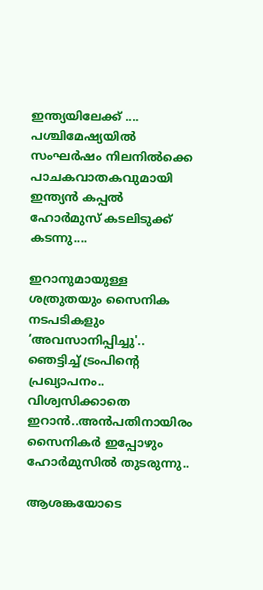ഇന്ത്യയിലേക്ക് .... പശ്ചിമേഷ്യയിൽ സംഘർഷം നിലനിൽക്കെ പാചകവാതകവുമായി ഇന്ത്യൻ കപ്പൽ ഹോർമുസ് കടലിടുക്ക് കടന്നു....

ഇറാനുമായുള്ള ശത്രുതയും സൈനിക നടപടികളും ‘അവസാനിപ്പിച്ചു'.. ഞെട്ടിച്ച് ട്രംപിന്‍റെ പ്രഖ്യാപനം.. വിശ്വസിക്കാതെ ഇറാൻ..അൻപതിനായിരം സൈനികർ ഇപ്പോഴും ഹോർമുസിൽ തുടരുന്നു..

ആശങ്കയോടെ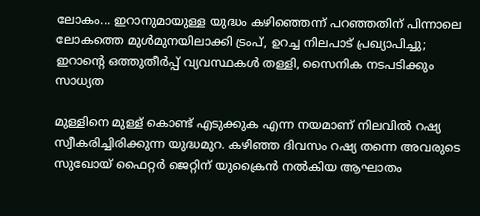ലോകം... ഇറാനുമായുള്ള യുദ്ധം കഴിഞ്ഞെന്ന് പറഞ്ഞതിന് പിന്നാലെ ലോകത്തെ മുൾമുനയിലാക്കി ട്രംപ്, ഉറച്ച നിലപാട് പ്രഖ്യാപിച്ചു; ഇറാന്‍റെ ഒത്തുതീർപ്പ് വ്യവസ്ഥകൾ തള്ളി, സൈനിക നടപടിക്കും സാധ്യത

മുള്ളിനെ മുള്ള് കൊണ്ട് എടുക്കുക എന്ന നയമാണ് നിലവിൽ റഷ്യ സ്വീകരിച്ചിരിക്കുന്ന യുദ്ധമുറ. കഴിഞ്ഞ ദിവസം റഷ്യ തന്നെ അവരുടെ സുഖോയ് ഫൈറ്റർ ജെറ്റിന് യുക്രൈൻ നൽകിയ ആഘാതം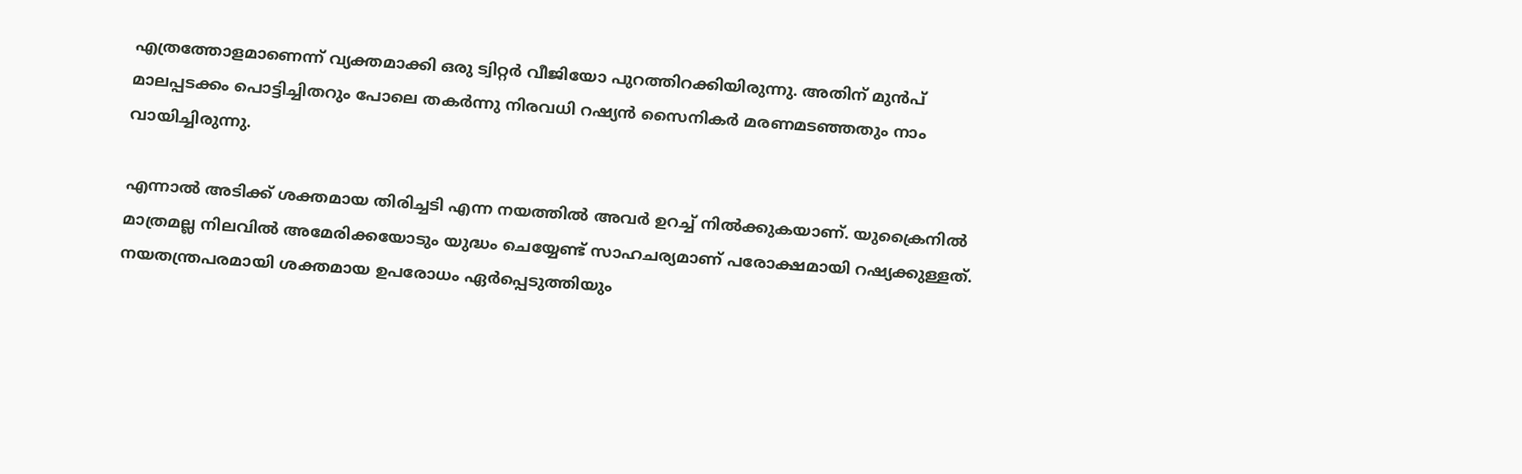എത്രത്തോളമാണെന്ന് വ്യക്തമാക്കി ഒരു ട്വിറ്റർ വീജിയോ പുറത്തിറക്കിയിരുന്നു. അതിന് മുൻപ് മാലപ്പടക്കം പൊട്ടിച്ചിതറും പോലെ തകർന്നു നിരവധി റഷ്യൻ സൈനികർ മരണമടഞ്ഞതും നാം വായിച്ചിരുന്നു.

എന്നാൽ അടിക്ക് ശക്തമായ തിരിച്ചടി എന്ന നയത്തിൽ അവർ ഉറച്ച് നിൽക്കുകയാണ്. യുക്രൈനിൽ മാത്രമല്ല നിലവിൽ അമേരിക്കയോടും യുദ്ധം ചെയ്യേണ്ട് സാഹചര്യമാണ് പരോക്ഷമായി റഷ്യക്കുള്ളത്. നയതന്ത്രപരമായി ശക്തമായ ഉപരോധം ഏർപ്പെടുത്തിയും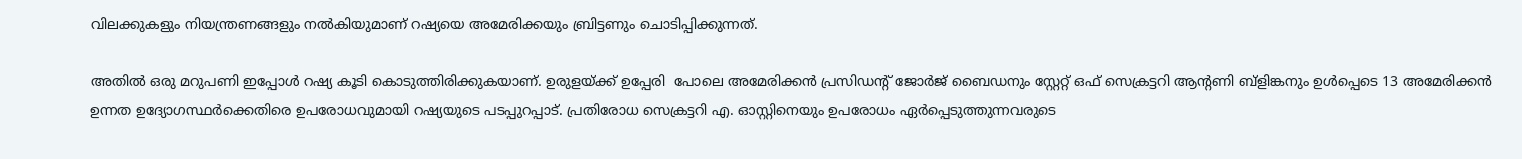വിലക്കുകളും നിയന്ത്രണങ്ങളും നൽകിയുമാണ് റഷ്യയെ അമേരിക്കയും ബ്രിട്ടണും ചൊടിപ്പിക്കുന്നത്.

അതിൽ ഒരു മറുപണി ഇപ്പോൾ റഷ്യ കൂടി കൊടുത്തിരിക്കുകയാണ്. ഉരുളയ്ക്ക് ഉപ്പേരി  പോലെ അമേരിക്കൻ പ്രസിഡന്റ് ജോർജ് ബൈഡനും സ്റ്റേറ്റ് ഒഫ് സെക്രട്ടറി ആന്റണി ബ്ളിങ്കനും ഉൾപ്പെടെ 13 അമേരിക്കൻ ഉന്നത ഉദ്യോഗസ്ഥർക്കെതിരെ ഉപരോധവുമായി റഷ്യയുടെ പടപ്പുറപ്പാട്. പ്രതിരോധ സെക്രട്ടറി എ. ഓസ്റ്റിനെയും ഉപരോധം ഏർപ്പെടുത്തുന്നവരുടെ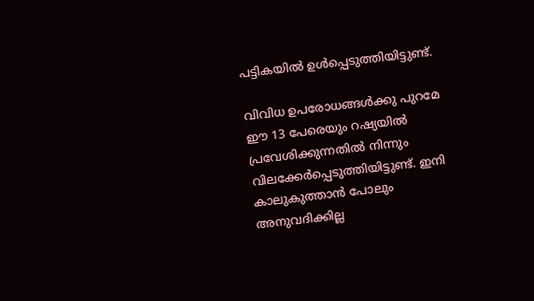പട്ടികയിൽ ഉൾപ്പെടുത്തിയിട്ടുണ്ട്.

വിവിധ ഉപരോധങ്ങൾക്കു പുറമേ ഈ 13 പേരെയും റഷ്യയിൽ പ്രവേശിക്കുന്നതിൽ നിന്നും വിലക്കേർപ്പെടുത്തിയിട്ടുണ്ട്. ഇനി കാലുകുത്താൻ പോലും അനുവദിക്കില്ല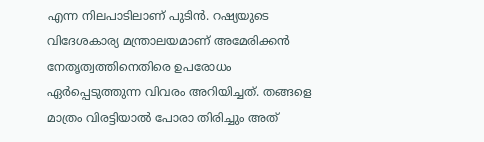എന്ന നിലപാടിലാണ് പുടിൻ. റഷ്യയുടെ വിദേശകാര്യ മന്ത്രാലയമാണ് അമേരിക്കൻ നേതൃത്വത്തിനെതിരെ ഉപരോധം ഏർപ്പെടുത്തുന്ന വിവരം അറിയിച്ചത്. തങ്ങളെ മാത്രം വിരട്ടിയാൽ പോരാ തിരിച്ചും അത്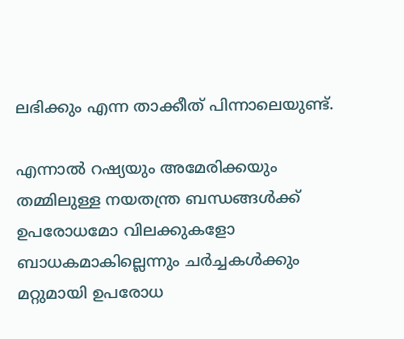ലഭിക്കും എന്ന താക്കീത് പിന്നാലെയുണ്ട്.

എന്നാൽ റഷ്യയും അമേരിക്കയും തമ്മിലുള്ള നയതന്ത്ര ബന്ധങ്ങൾക്ക് ഉപരോധമോ വിലക്കുകളോ ബാധകമാകില്ലെന്നും ചർ‌ച്ചകൾക്കും മറ്റുമായി ഉപരോധ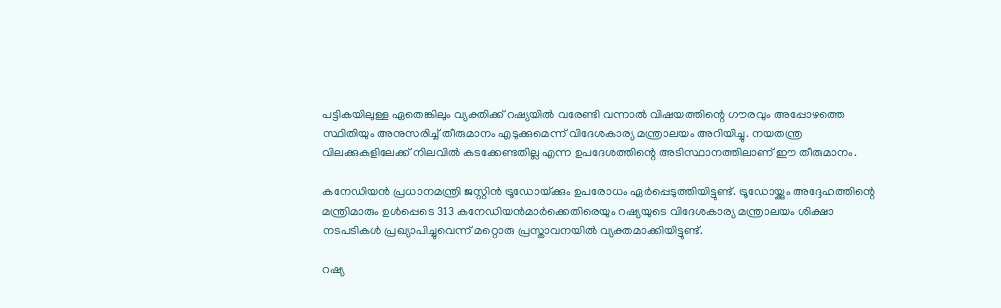പട്ടികയിലുള്ള ഏതെങ്കിലും വ്യക്തിക്ക് റഷ്യയിൽ വരേണ്ടി വന്നാൽ വിഷയത്തിന്റെ ഗൗരവും അപ്പോഴത്തെ സ്ഥിതിയും അനുസരിച്ച് തീരുമാനം എടുക്കുമെന്ന് വിദേശകാര്യ മന്ത്രാലയം അറിയിച്ചു. നയതന്ത്ര വിലക്കുകളിലേക്ക് നിലവിൽ കടക്കേണ്ടതില്ല എന്ന ഉപദേശത്തിന്റെ അടിസ്ഥാനത്തിലാണ് ഈ തീരുമാനം.

കനേഡിയൻ പ്രധാനമന്ത്രി ജസ്റ്റിൻ ട്രൂഡോയ്‌ക്കും ഉപരോധം ഏർപ്പെടുത്തിയിട്ടുണ്ട്. ട്രൂഡോയ്ക്കും അദ്ദേഹത്തിന്റെ മന്ത്രിമാരും ഉൾപ്പെടെ 313 കനേഡിയൻമാർക്കെതിരെയും റഷ്യയുടെ വിദേശകാര്യ മന്ത്രാലയം ശിക്ഷാ നടപടികൾ പ്രഖ്യാപിച്ചുവെന്ന് മറ്റൊരു പ്രസ്താവനയിൽ വ്യക്തമാക്കിയിട്ടുണ്ട്.

റഷ്യ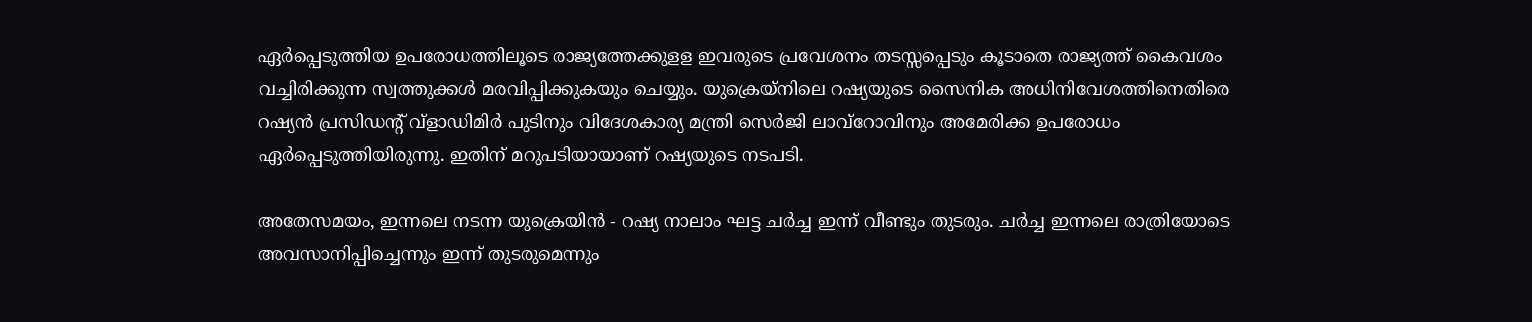ഏർപ്പെടുത്തിയ ഉപരോധത്തിലൂടെ രാജ്യത്തേക്കുളള ഇവരുടെ പ്രവേശനം തടസ്സപ്പെടും കൂടാതെ രാജ്യത്ത് കൈവശം വച്ചിരിക്കുന്ന സ്വത്തുക്കൾ മരവിപ്പിക്കുകയും ചെയ്യും. യുക്രെയ്നിലെ റഷ്യയുടെ സൈനിക അധിനിവേശത്തിനെതിരെ റഷ്യൻ പ്രസിഡന്റ് വ്‌ളാഡിമിർ പുടിനും വിദേശകാര്യ മന്ത്രി സെർജി ലാവ്‌റോവിനും അമേരിക്ക ഉപരോധം ഏർപ്പെടുത്തിയിരുന്നു. ഇതിന് മറുപടിയായാണ് റഷ്യയുടെ നടപടി.

അതേസമയം, ഇന്നലെ നടന്ന യുക്രെയിൻ - റഷ്യ നാലാം ഘട്ട ചർച്ച ഇന്ന് വീണ്ടും തുടരും. ചർച്ച ഇന്നലെ രാത്രിയോടെ അവസാനിപ്പിച്ചെന്നും ഇന്ന് തുടരുമെന്നും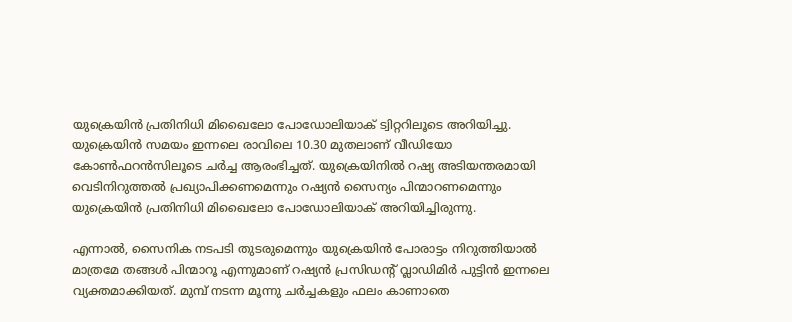യുക്രെയിൻ പ്രതിനിധി മിഖൈലോ പോഡോലിയാക് ട്വിറ്ററിലൂടെ അറിയിച്ചു. യുക്രെയിൻ സമയം ഇന്നലെ രാവിലെ 10.30 മുതലാണ് വീഡിയോ കോൺഫറൻസിലൂടെ ചർച്ച ആരംഭിച്ചത്. യുക്രെയിനിൽ റഷ്യ അടിയന്തരമായി വെടിനിറുത്തൽ പ്രഖ്യാപിക്കണമെന്നും റഷ്യൻ സൈന്യം പിന്മാറണമെന്നും യുക്രെയിൻ പ്രതിനിധി മിഖൈലോ പോഡോലിയാക് അറിയിച്ചിരുന്നു.

എന്നാൽ, സൈനിക നടപടി തുടരുമെന്നും യുക്രെയിൻ പോരാട്ടം നിറുത്തിയാൽ മാത്രമേ തങ്ങൾ പിന്മാറൂ എന്നുമാണ് റഷ്യൻ പ്രസിഡന്റ് വ്ലാഡിമിർ പുട്ടിൻ ഇന്നലെ വ്യക്തമാക്കിയത്. മുമ്പ് നടന്ന മൂന്നു ചർച്ചകളും ഫലം കാണാതെ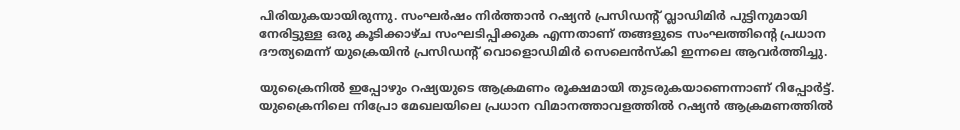പിരിയുകയായിരുന്നു. സംഘർഷം നിർത്താൻ റഷ്യൻ പ്രസിഡന്റ് വ്ലാഡിമിർ പുട്ടിനുമായി നേരിട്ടുള്ള ഒരു കൂടിക്കാഴ്ച സംഘടിപ്പിക്കുക എന്നതാണ് തങ്ങളുടെ സംഘത്തിന്റെ പ്രധാന ദൗത്യമെന്ന് യുക്രെയിൻ പ്രസിഡന്റ് വൊളൊഡിമിർ സെലെൻസ്കി ഇന്നലെ ആവർത്തിച്ചു.

യുക്രൈനില്‍ ഇപ്പോഴും റഷ്യയുടെ ആക്രമണം രൂക്ഷമായി തുടരുകയാണെന്നാണ് റിപ്പോർട്ട്. യുക്രൈനിലെ നിപ്രോ മേഖലയിലെ പ്രധാന വിമാനത്താവളത്തില്‍ റഷ്യന്‍ ആക്രമണത്തില്‍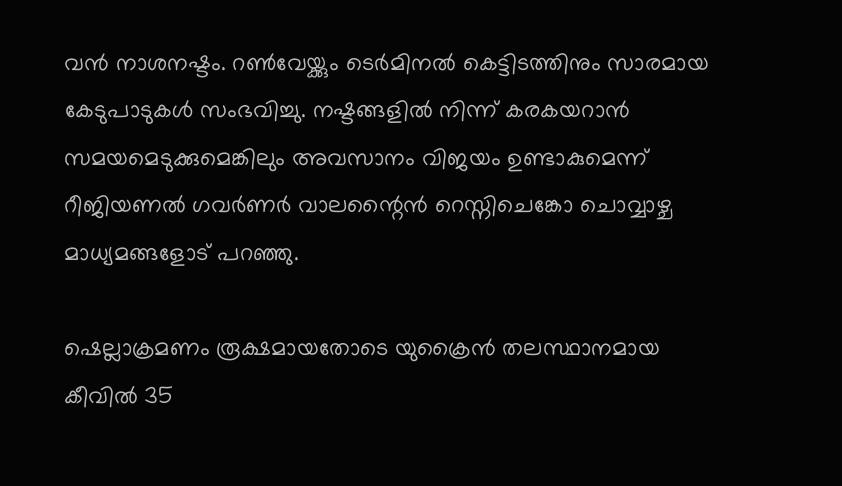വന്‍ നാശനഷ്ടം. റണ്‍വേയ്ക്കും ടെര്‍മിനല്‍ കെട്ടിടത്തിനും സാരമായ കേടുപാടുകള്‍ സംഭവിച്ചു. നഷ്ടങ്ങളില്‍ നിന്ന് കരകയറാന്‍ സമയമെടുക്കുമെങ്കിലും അവസാനം വിജയം ഉണ്ടാകുമെന്ന് റീജിയണല്‍ ഗവര്‍ണര്‍ വാലന്റൈന്‍ റെസ്നിചെങ്കോ ചൊവ്വാഴ്ച മാധ്യമങ്ങളോട് പറഞ്ഞു.

ഷെല്ലാക്രമണം രൂക്ഷമായതോടെ യുക്രൈന്‍ തലസ്ഥാനമായ കീവില്‍ 35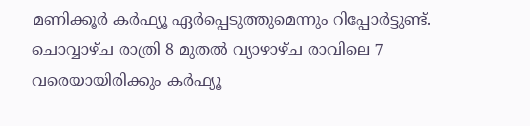മണിക്കൂര്‍ കര്‍ഫ്യൂ ഏര്‍പ്പെടുത്തുമെന്നും റിപ്പോർട്ടുണ്ട്. ചൊവ്വാഴ്ച രാത്രി 8 മുതല്‍ വ്യാഴാഴ്ച രാവിലെ 7 വരെയായിരിക്കും കര്‍ഫ്യൂ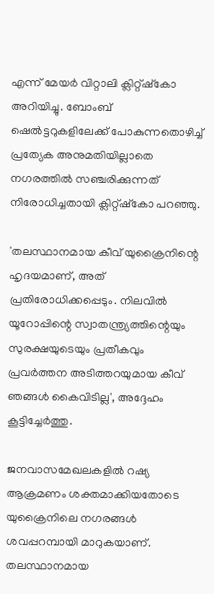എന്ന് മേയര്‍ വിറ്റാലി ക്ലിറ്റ്ഷ്‌കോ അറിയിച്ചു. ബോംബ് ഷെല്‍ട്ടറുകളിലേക്ക് പോകുന്നതൊഴിച്ച് പ്രത്യേക അനുമതിയില്ലാതെ നഗരത്തില്‍ സഞ്ചരിക്കുന്നത് നിരോധിച്ചതായി ക്ലിറ്റ്ഷ്‌കോ പറഞ്ഞു.

'തലസ്ഥാനമായ കീവ് യുക്രൈനിന്റെ ഹൃദയമാണ്, അത് പ്രതിരോധിക്കപ്പെടും. നിലവില്‍ യൂറോപ്പിന്റെ സ്വാതന്ത്ര്യത്തിന്റെയും സുരക്ഷയുടെയും പ്രതീകവും പ്രവര്‍ത്തന അടിത്തറയുമായ കീവ് ഞങ്ങള്‍ കൈവിടില്ല', അദ്ദേഹം കൂട്ടിച്ചേര്‍ത്തു.

ജനവാസമേഖലകളിൽ റഷ്യ ആക്രമണം ശക്തമാക്കിയതോടെ യുക്രൈനിലെ നഗരങ്ങൾ ശവപ്പറമ്പായി മാറുകയാണ്. തലസ്ഥാനമായ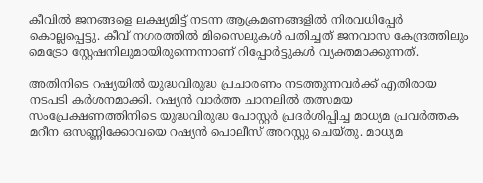കീവിൽ ജനങ്ങളെ ലക്ഷ്യമിട്ട് നടന്ന ആക്രമണങ്ങളിൽ നിരവധിപ്പേർ കൊല്ലപ്പെട്ടു. കീവ് നഗരത്തിൽ മിസൈലുകൾ പതിച്ചത് ജനവാസ കേന്ദ്രത്തിലും മെട്രോ സ്റ്റേഷനിലുമായിരുന്നെന്നാണ് റിപ്പോർട്ടുകൾ വ്യക്തമാക്കുന്നത്.

അതിനിടെ റഷ്യയിൽ യുദ്ധവിരുദ്ധ പ്രചാരണം നടത്തുന്നവർക്ക് എതിരായ നടപടി കർശനമാക്കി. റഷ്യൻ വാർത്ത ചാനലിൽ തത്സമയ സംപ്രേക്ഷണത്തിനിടെ യുദ്ധവിരുദ്ധ പോസ്റ്റർ പ്രദർശിപ്പിച്ച മാധ്യമ പ്രവർത്തക മറീന ഒസണ്ണിക്കോവയെ റഷ്യൻ പൊലീസ് അറസ്റ്റു ചെയ്തു. മാധ്യമ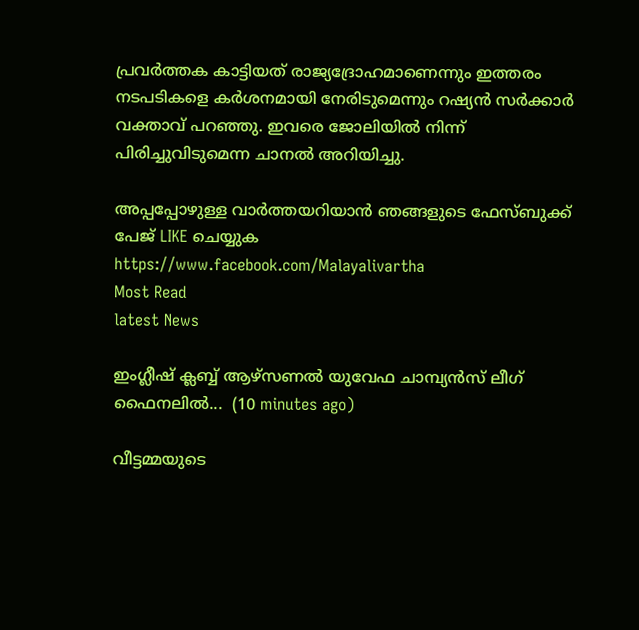പ്രവർത്തക കാട്ടിയത് രാജ്യദ്രോഹമാണെന്നും ഇത്തരം നടപടികളെ കർശനമായി നേരിടുമെന്നും റഷ്യൻ സർക്കാർ വക്താവ് പറഞ്ഞു. ഇവരെ ജോലിയിൽ നിന്ന് പിരിച്ചുവിടുമെന്ന ചാനൽ അറിയിച്ചു.

അപ്പപ്പോഴുള്ള വാര്‍ത്തയറിയാന്‍ ഞങ്ങളുടെ ഫേസ്‌ബുക്ക്‌ പേജ് LIKE ചെയ്യുക
https://www.facebook.com/Malayalivartha
Most Read
latest News

ഇംഗ്ലീഷ് ക്ലബ്ബ് ആഴ്‌സണൽ യുവേഫ ചാമ്പ്യൻസ് ലീഗ് ഫൈനലിൽ...  (10 minutes ago)

വീട്ടമ്മയുടെ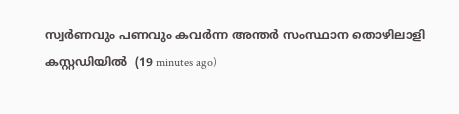സ്വർണവും പണവും കവർന്ന അന്തർ സംസ്ഥാന തൊഴിലാളി കസ്റ്റഡിയിൽ  (19 minutes ago)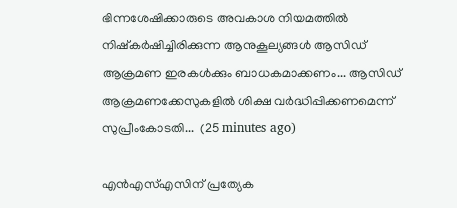ഭിന്നശേഷിക്കാരുടെ അവകാശ നിയമത്തിൽ നിഷ്‌കർഷിച്ചിരിക്കുന്ന ആനുകൂല്യങ്ങൾ ആസിഡ് ആക്രമണ ഇരകൾക്കും ബാധകമാക്കണം... ആസിഡ് ആക്രമണക്കേസുകളിൽ ശിക്ഷ വർദ്ധിപ്പിക്കണമെന്ന് സുപ്രീംകോടതി...  (25 minutes ago)

എന്‍എസ്എസിന് പ്രത്യേക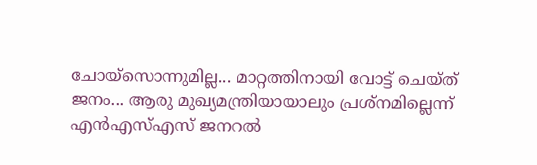ചോയ്‌സൊന്നുമില്ല... മാറ്റത്തിനായി വോട്ട് ചെയ്ത് ജനം... ആരു മുഖ്യമന്ത്രിയായാലും പ്രശ്‌നമില്ലെന്ന് എന്‍എസ്എസ് ജനറല്‍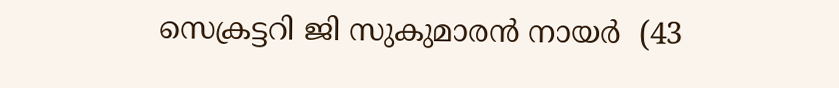സെക്രട്ടറി ജി സുകുമാരന്‍ നായര്‍  (43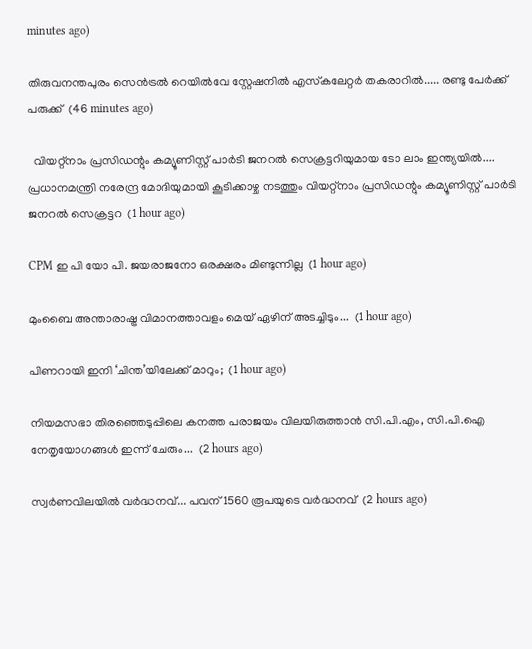minutes ago)

തിരുവനന്തപുരം സെൻട്രൽ റെയിൽവേ സ്റ്റേഷനിൽ എസ്‌കലേറ്റർ തകരാറിൽ..... രണ്ടു പേർക്ക് പരുക്ക്  (46 minutes ago)

  വിയറ്റ്നാം പ്രസിഡന്റും കമ്യൂണിസ്റ്റ് പാർടി ജനറൽ സെക്രട്ടറിയുമായ ടോ ലാം ഇന്ത്യയിൽ.... പ്രധാനമന്ത്രി നരേന്ദ്ര മോദിയുമായി കൂടിക്കാഴ്ച നടത്തും വിയറ്റ്നാം പ്രസിഡന്റും കമ്യൂണിസ്റ്റ് പാർടി ജനറൽ സെക്രട്ടറ  (1 hour ago)

CPM ഇ പി യോ പി. ജയരാജനോ ഒരക്ഷരം മിണ്ടുന്നില്ല  (1 hour ago)

മുംബൈ അന്താരാഷ്ട്ര വിമാനത്താവളം മെയ് ഏഴിന് അടച്ചിടും...  (1 hour ago)

പിണറായി ഇനി ‘ചിന്ത’യിലേക്ക് മാറും;  (1 hour ago)

നിയമസഭാ തിരഞ്ഞെടുപ്പിലെ കനത്ത പരാജയം വിലയിരുത്താൻ സി.പി.എം, സി.പി.ഐ നേതൃയോഗങ്ങൾ ഇന്ന് ചേരും...  (2 hours ago)

സ്വര്‍ണവിലയിൽ വർദ്ധനവ്... പവന് 1560 രൂപയുടെ വർദ്ധനവ്  (2 hours ago)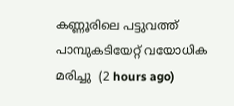കണ്ണൂരിലെ പട്ടുവത്ത് പാമ്പുകടിയേറ്റ് വയോധിക മരിച്ചു  (2 hours ago)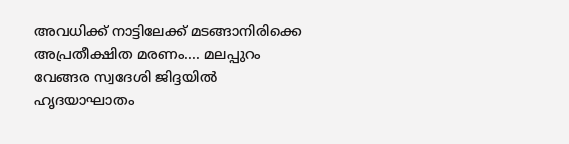അവധിക്ക് നാട്ടിലേക്ക് മടങ്ങാനിരിക്കെ അപ്രതീക്ഷിത മരണം.... മലപ്പുറം വേങ്ങര സ്വദേശി ജിദ്ദയിൽ ഹൃദയാഘാതം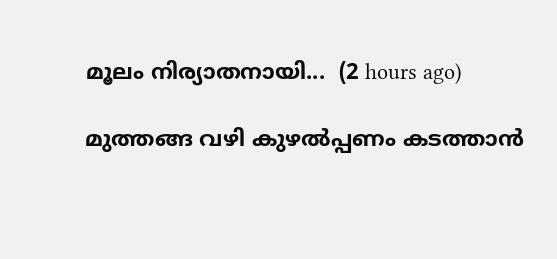മൂലം നിര്യാതനായി...  (2 hours ago)

മുത്തങ്ങ വഴി കുഴൽപ്പണം കടത്താൻ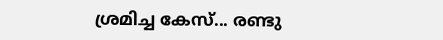ശ്രമിച്ച കേസ്... രണ്ടു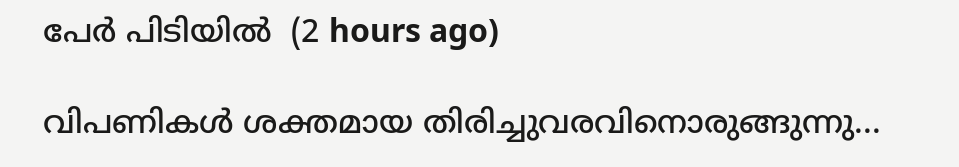പേർ പിടിയിൽ  (2 hours ago)

വിപണികൾ ശക്തമായ തിരിച്ചുവരവിനൊരുങ്ങുന്നു...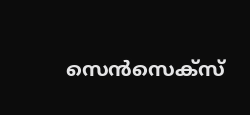സെൻസെക്സ്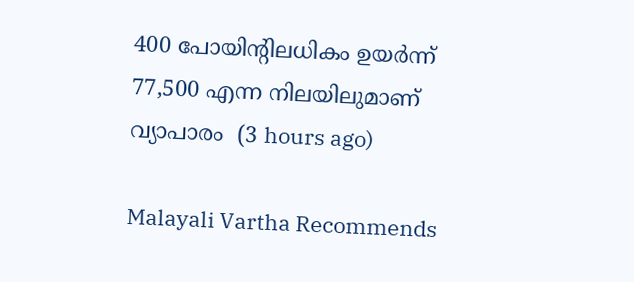400 പോയിന്റിലധികം ഉയർന്ന് 77,500 എന്ന നിലയിലുമാണ് വ്യാപാരം  (3 hours ago)

Malayali Vartha Recommends